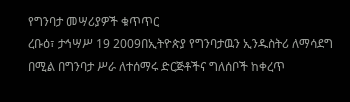የግንባታ መሣሪያዎች ቁጥጥር
ረቡዕ፣ ታኅሣሥ 19 2009በኢትዮጵያ የግንባታዉን ኢንዱስትሪ ለማሳደግ በሚል በግንባታ ሥራ ለተሰማሩ ድርጅቶችና ግለሰቦች ከቀረጥ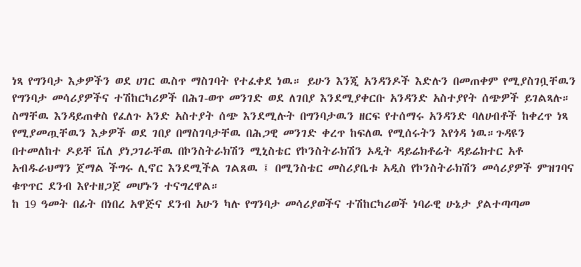ነጻ የግንባታ እቃዎችን ወደ ሀገር ዉስጥ ማስገባት የተፈቀደ ነዉ። ይሁን እንጂ አንዳንዶች እድሉን በመጠቀም የሚያስገቧቸዉን የግንባታ መሳሪያዎችና ተሽከርካሪዎች በሕገ-ወጥ መንገድ ወደ ለገበያ እንደሚያቀርቡ አንዳንድ አስተያየት ሰጭዎች ይገልጻሉ። ስማቸዉ እንዳይጠቀስ የፈለጉ አንድ አስተያት ሰጭ እንደሚሉት በግንባታዉን ዘርፍ የተሰማሩ አንዳንድ ባለሀብቶች ከቀረጥ ነጻ የሚያመጧቸዉን እቃዎች ወደ ገበያ በማስገባታቸዉ በሕጋዊ መንገድ ቀረጥ ከፍለዉ የሚሰሩትን እየጎዳ ነዉ።ጉዳዩን በተመለከተ ዶይቸ ቬለ ያነጋገራቸዉ በኮንስትራክሽን ሚኒስቴር የኮንስትራክሽን ኦዲት ዳይሬክቶሬት ዳይሬክተር አቶ አብዱራህማን ጀማል ችግሩ ሊኖር እንደሚችል ገልጸዉ ፤ በሚንስቴር መስሪያቤቱ አዲስ የኮንስትራክሽን መሳሪያዎች ምዝገባና ቁጥጥር ደንብ እየተዘጋጀ መሆኑን ተናግረዋል።
ከ 19 ዓመት በፊት በነበረ አዋጅና ደንብ አሁን ካሉ የግንባታ መሳሪያወችና ተሽከርካሪወች ነባራዊ ሁኔታ ያልተጣጣመ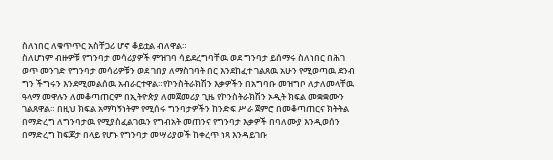ስለነበር ለቁጥጥር አስቸጋሪ ሆኖ ቆይቷል ብለዋል።
ስለሆነም ብዙዎቹ የግንባታ መሳሪያዎች ምዝገባ ሳይደረግባቸዉ ወደ ግንባታ ይሰማሩ ስለነበር በሕገ ወጥ መንገድ የግንባታ መሳሪዎቹን ወደ ገበያ ለማስገባት በር እንደከፈተ ገልጸዉ አሁን የሚወጣዉ ደንብ ግን ችግሩን እንደሚመልሰዉ አብራርተዋል።የኮንስትራክሽን እቃዎችን በአግባቡ መዝግቦ ለታለመላቸዉ ዓላማ መዋሉን ለመቆጣጠርም በኢትዮጵያ ለመጀመሪያ ጊዜ የኮንስትራክሽን ኦዲት ክፍል መቋቋሙን ገልጸዋል። በዚህ ክፍል አማካኝነትም የሚሰሩ ግንባታዎችን ከንድፍ ሥራ ጀምሮ በመቆጣጠርና ክትትል በማድረግ ለግንባታዉ የሚያስፈልገዉን የግብአት መጠንና የግንባታ እቃዎች በባለሙያ እንዲወሰን በማድረግ ከፍጆታ በላይ የሆኑ የግንባታ መሣሪያወች ከቀረጥ ነጻ እንዳይገቡ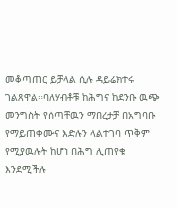መቆጣጠር ይቻላል ሲሉ ዳይሬክተሩ ገልጸዋል።ባለሃብቶቹ ከሕግና ከደንቡ ዉጭ መንግስት የሰጣቸዉን ማበረታቻ በአግባቡ የማይጠቀሙና እድሉን ላልተገባ ጥቅም የሚያዉሉት ከሆነ በሕግ ሊጠየቁ እንደሚችሉ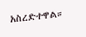አስረድተዋል።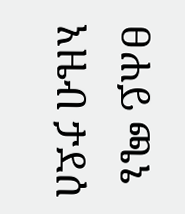ፀሐይ ጫኔ
አዜብ ታደሰ